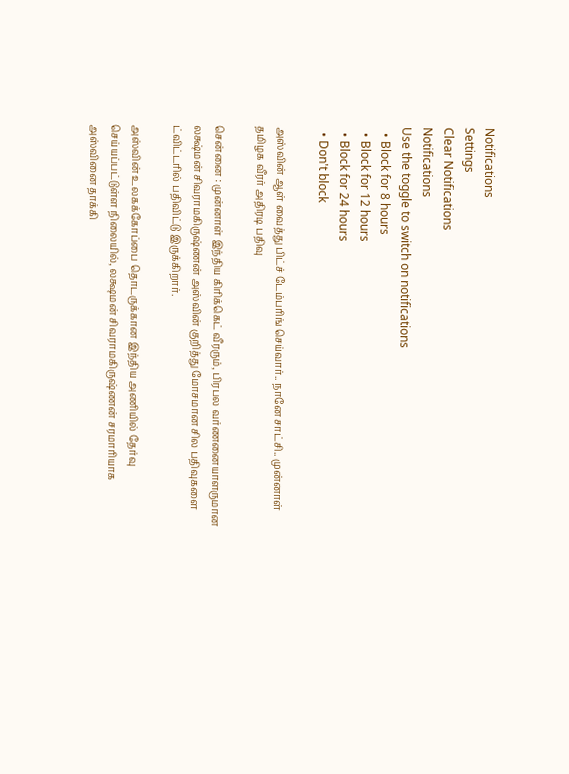Notifications
Settings
Clear Notifications
Notifications
Use the toggle to switch on notifications
  • Block for 8 hours
  • Block for 12 hours
  • Block for 24 hours
  • Don't block

அஸ்வின் ஆள் வைத்து பிட்ச் டேம்பரிங் செய்வார்.. நானே சாட்சி.. முன்னாள் தமிழக வீரர் அதிரடி பதிவு

சென்னை : முன்னாள் இந்திய கிரிக்கெட் வீரரும், பிரபல வர்ணனையாளருமான லக்ஷ்மன் சிவராமகிருஷ்ணன் அஸ்வின் குறித்து மோசமான சில பதிவுகளை ட்விட்டரில் பதிவிட்டு இருக்கிறார்.

அஸ்வின் உலகக்கோப்பை தொடருக்கான இந்திய அணியில் தேர்வு செய்யப்பட்டுள்ள நிலையில், லக்ஷமன் சிவராமகிருஷ்ணன் சரமாரியாக அஸ்வினை தாக்கி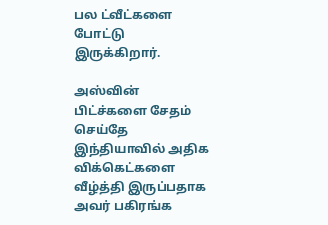பல ட்வீட்களை போட்டு இருக்கிறார்.

அஸ்வின் பிட்ச்களை சேதம் செய்தே இந்தியாவில் அதிக விக்கெட்களை வீழ்த்தி இருப்பதாக அவர் பகிரங்க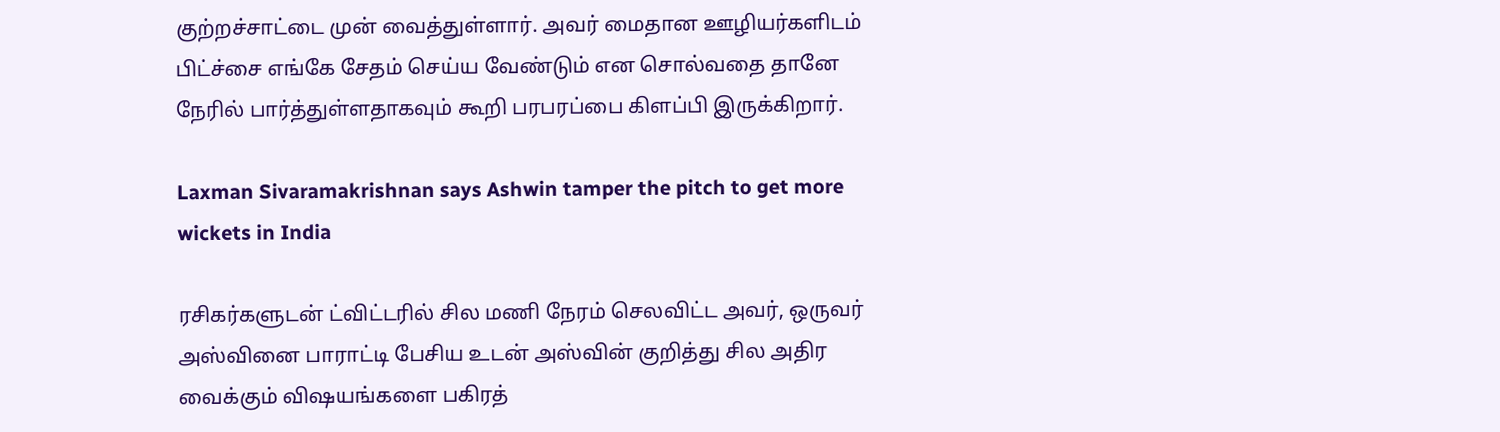குற்றச்சாட்டை முன் வைத்துள்ளார். அவர் மைதான ஊழியர்களிடம் பிட்ச்சை எங்கே சேதம் செய்ய வேண்டும் என சொல்வதை தானே நேரில் பார்த்துள்ளதாகவும் கூறி பரபரப்பை கிளப்பி இருக்கிறார்.

Laxman Sivaramakrishnan says Ashwin tamper the pitch to get more wickets in India

ரசிகர்களுடன் ட்விட்டரில் சில மணி நேரம் செலவிட்ட அவர், ஒருவர் அஸ்வினை பாராட்டி பேசிய உடன் அஸ்வின் குறித்து சில அதிர வைக்கும் விஷயங்களை பகிரத்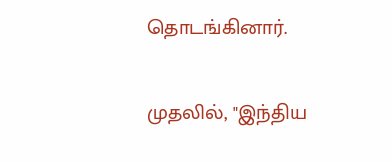தொடங்கினார்.

முதலில், "இந்திய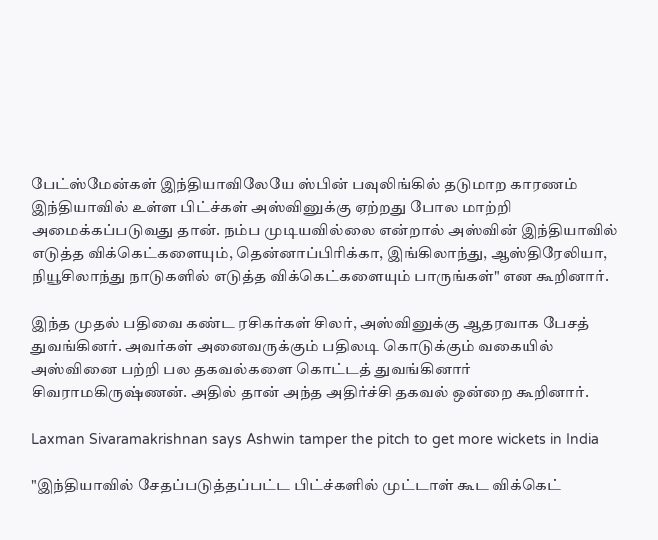பேட்ஸ்மேன்கள் இந்தியாவிலேயே ஸ்பின் பவுலிங்கில் தடுமாற காரணம் இந்தியாவில் உள்ள பிட்ச்கள் அஸ்வினுக்கு ஏற்றது போல மாற்றி அமைக்கப்படுவது தான். நம்ப முடியவில்லை என்றால் அஸ்வின் இந்தியாவில் எடுத்த விக்கெட்களையும், தென்னாப்பிரிக்கா, இங்கிலாந்து, ஆஸ்திரேலியா, நியூசிலாந்து நாடுகளில் எடுத்த விக்கெட்களையும் பாருங்கள்" என கூறினார்.

இந்த முதல் பதிவை கண்ட ரசிகர்கள் சிலர், அஸ்வினுக்கு ஆதரவாக பேசத் துவங்கினர். அவர்கள் அனைவருக்கும் பதிலடி கொடுக்கும் வகையில் அஸ்வினை பற்றி பல தகவல்களை கொட்டத் துவங்கினார் சிவராமகிருஷ்ணன். அதில் தான் அந்த அதிர்ச்சி தகவல் ஒன்றை கூறினார்.

Laxman Sivaramakrishnan says Ashwin tamper the pitch to get more wickets in India

"இந்தியாவில் சேதப்படுத்தப்பட்ட பிட்ச்களில் முட்டாள் கூட விக்கெட்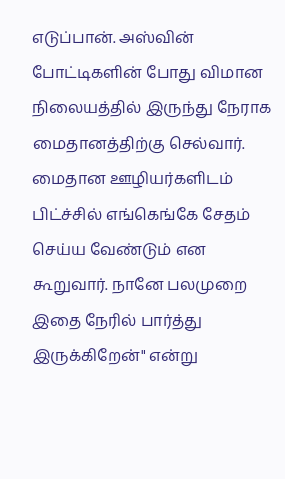எடுப்பான். அஸ்வின் போட்டிகளின் போது விமான நிலையத்தில் இருந்து நேராக மைதானத்திற்கு செல்வார். மைதான ஊழியர்களிடம் பிட்ச்சில் எங்கெங்கே சேதம் செய்ய வேண்டும் என கூறுவார். நானே பலமுறை இதை நேரில் பார்த்து இருக்கிறேன்" என்று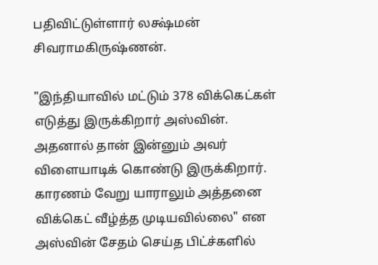பதிவிட்டுள்ளார் லக்ஷ்மன் சிவராமகிருஷ்ணன்.

"இந்தியாவில் மட்டும் 378 விக்கெட்கள் எடுத்து இருக்கிறார் அஸ்வின். அதனால் தான் இன்னும் அவர் விளையாடிக் கொண்டு இருக்கிறார். காரணம் வேறு யாராலும் அத்தனை விக்கெட் வீழ்த்த முடியவில்லை" என அஸ்வின் சேதம் செய்த பிட்ச்களில்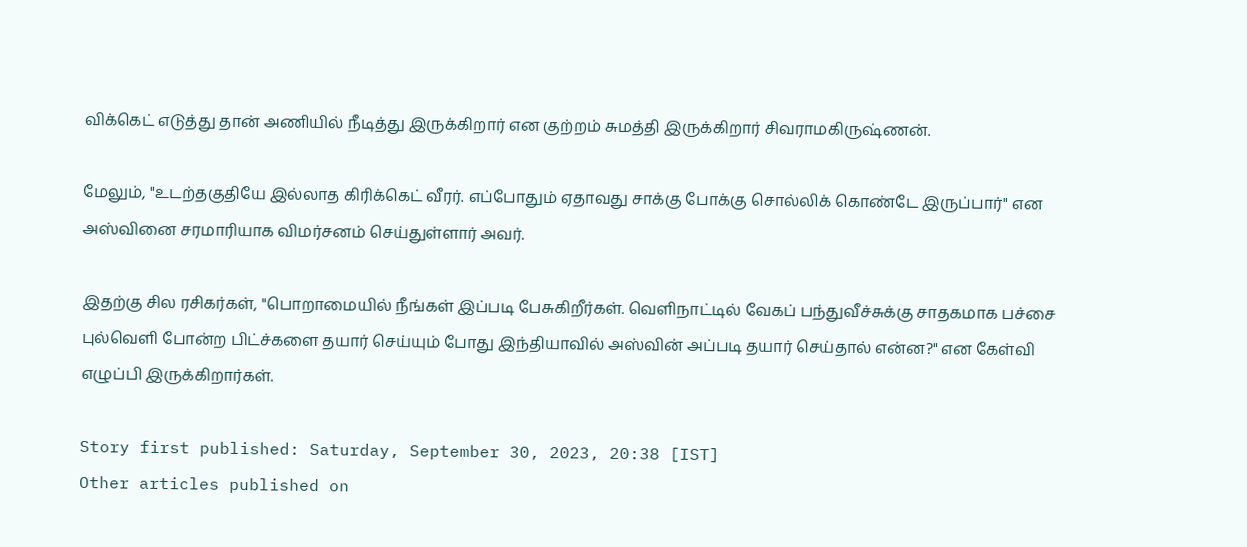விக்கெட் எடுத்து தான் அணியில் நீடித்து இருக்கிறார் என குற்றம் சுமத்தி இருக்கிறார் சிவராமகிருஷ்ணன்.

மேலும், "உடற்தகுதியே இல்லாத கிரிக்கெட் வீரர். எப்போதும் ஏதாவது சாக்கு போக்கு சொல்லிக் கொண்டே இருப்பார்" என அஸ்வினை சரமாரியாக விமர்சனம் செய்துள்ளார் அவர்.

இதற்கு சில ரசிகர்கள், "பொறாமையில் நீங்கள் இப்படி பேசுகிறீர்கள். வெளிநாட்டில் வேகப் பந்துவீச்சுக்கு சாதகமாக பச்சை புல்வெளி போன்ற பிட்ச்களை தயார் செய்யும் போது இந்தியாவில் அஸ்வின் அப்படி தயார் செய்தால் என்ன?" என கேள்வி எழுப்பி இருக்கிறார்கள்.

Story first published: Saturday, September 30, 2023, 20:38 [IST]
Other articles published on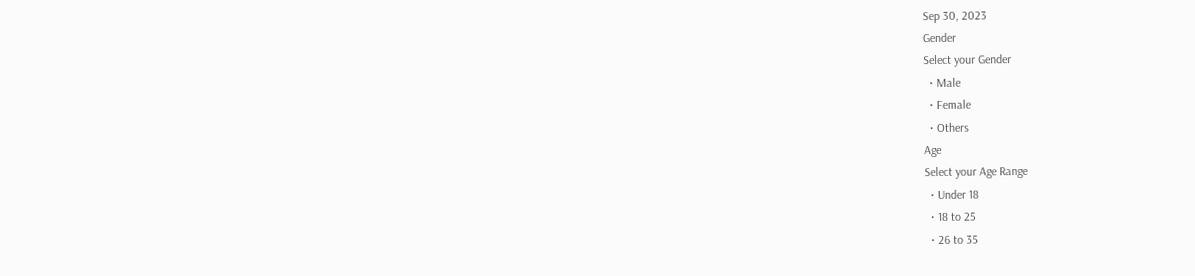Sep 30, 2023
Gender
Select your Gender
  • Male
  • Female
  • Others
Age
Select your Age Range
  • Under 18
  • 18 to 25
  • 26 to 35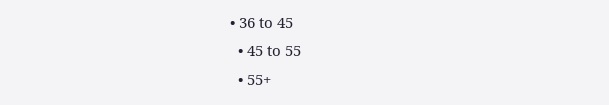• 36 to 45
  • 45 to 55
  • 55+